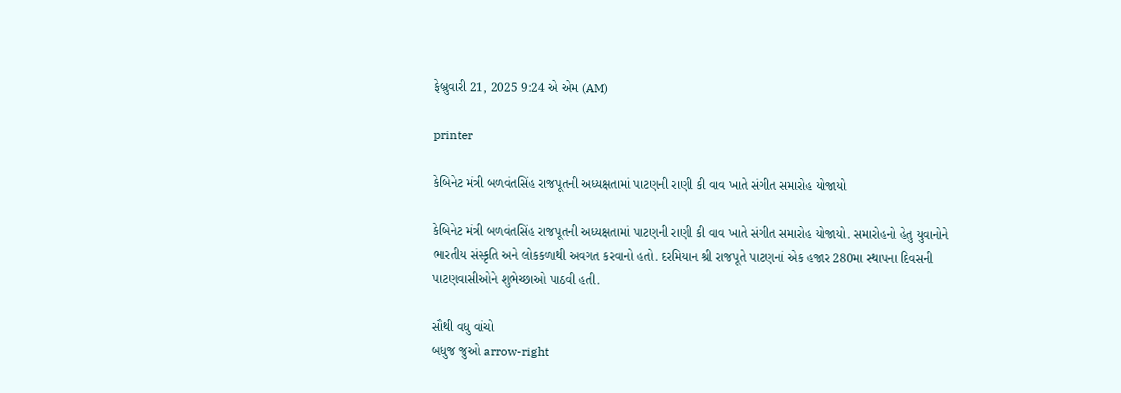ફેબ્રુવારી 21, 2025 9:24 એ એમ (AM)

printer

કેબિનેટ મંત્રી બળવંતસિંહ રાજપૂતની અધ્યક્ષતામાં પાટણની રાણી કી વાવ ખાતે સંગીત સમારોહ યોજાયો

કેબિનેટ મંત્રી બળવંતસિંહ રાજપૂતની અધ્યક્ષતામાં પાટણની રાણી કી વાવ ખાતે સંગીત સમારોહ યોજાયો. સમારોહનો હેતુ યુવાનોને ભારતીય સંસ્કૃતિ અને લોકકળાથી અવગત કરવાનો હતો. દરમિયાન શ્રી રાજપૂતે પાટણનાં એક હજાર 280મા સ્થાપના દિવસની પાટણવાસીઓને શુભેચ્છાઓ પાઠવી હતી.

સૌથી વધુ વાંચો
બધુજ જુઓ arrow-right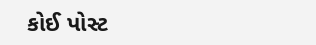કોઈ પોસ્ટ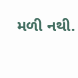મળી નથી.